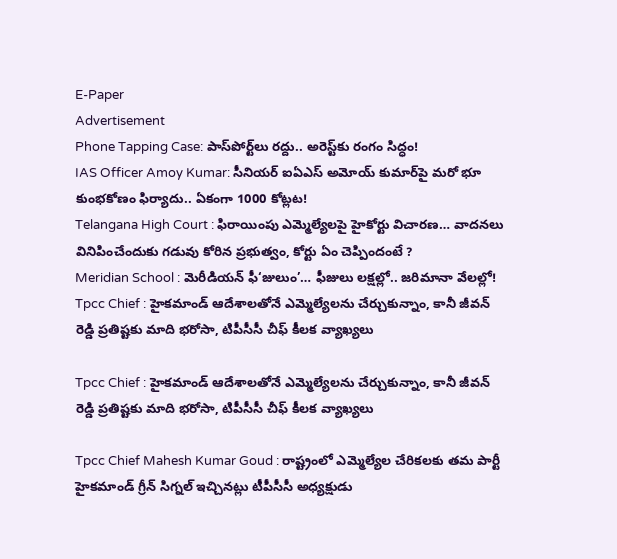E-Paper
Advertisement
Phone Tapping Case: పాస్‌పోర్ట్‌లు రద్దు.. అరెస్ట్‌కు రంగం సిద్ధం!
IAS Officer Amoy Kumar: సీనియర్ ఐఏఎస్ అమోయ్ కుమార్‌పై మరో భూ కుంభకోణం ఫిర్యాదు.. ఏకంగా 1000 కోట్లట!
Telangana High Court : ఫిరాయింపు ఎమ్మెల్యేలపై హైకోర్టు విచారణ… వాదనలు వినిపించేందుకు గడువు కోరిన ప్రభుత్వం, కోర్టు ఏం చెప్పిందంటే ?
Meridian School : మెరీడియన్ ఫీ‘జులుం’… ఫీజులు లక్షల్లో.. జరిమానా వేలల్లో!
Tpcc Chief : హైకమాండ్ ఆదేశాలతోనే ఎమ్మెల్యేలను చేర్చుకున్నాం, కానీ జీవన్ రెడ్డి ప్రతిష్టకు మాది భరోసా, టిపీసీసీ చీఫ్‌ కీలక వ్యాఖ్యలు

Tpcc Chief : హైకమాండ్ ఆదేశాలతోనే ఎమ్మెల్యేలను చేర్చుకున్నాం, కానీ జీవన్ రెడ్డి ప్రతిష్టకు మాది భరోసా, టిపీసీసీ చీఫ్‌ కీలక వ్యాఖ్యలు

Tpcc Chief Mahesh Kumar Goud : రాష్ట్రంలో ఎమ్మెల్యేల చేరికలకు తమ పార్టీ హైకమాండ్ గ్రీన్ సిగ్నల్ ఇచ్చినట్లు టీపీసీసీ అధ్యక్షుడు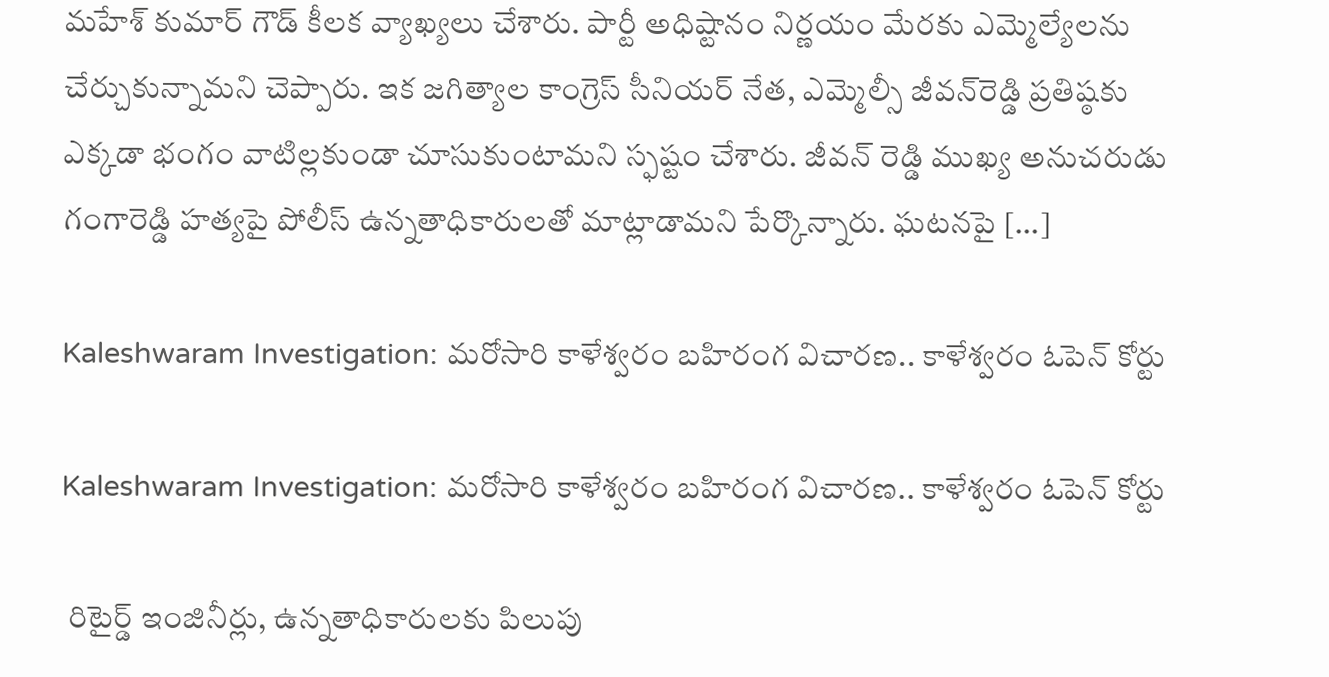మహేశ్ కుమార్ గౌడ్ కీలక వ్యాఖ్యలు చేశారు. పార్టీ అధిష్టానం నిర్ణయం మేరకు ఎమ్మెల్యేలను చేర్చుకున్నామని చెప్పారు. ఇక జగిత్యాల కాంగ్రెస్ సీనియర్ నేత, ఎమ్మెల్సీ జీవన్‌రెడ్డి ప్రతిష్ఠకు ఎక్కడా భంగం వాటిల్లకుండా చూసుకుంటామని స్ఫష్టం చేశారు. జీవన్ రెడ్డి ముఖ్య అనుచరుడు గంగారెడ్డి హత్యపై పోలీస్ ఉన్నతాధికారులతో మాట్లాడామని పేర్కొన్నారు. ఘటనపై […]

Kaleshwaram Investigation: మరోసారి కాళేశ్వరం బహిరంగ విచారణ.. కాళేశ్వరం ఓపెన్ కోర్టు

Kaleshwaram Investigation: మరోసారి కాళేశ్వరం బహిరంగ విచారణ.. కాళేశ్వరం ఓపెన్ కోర్టు

 రిటైర్డ్ ఇంజినీర్లు, ఉన్నతాధికారులకు పిలుపు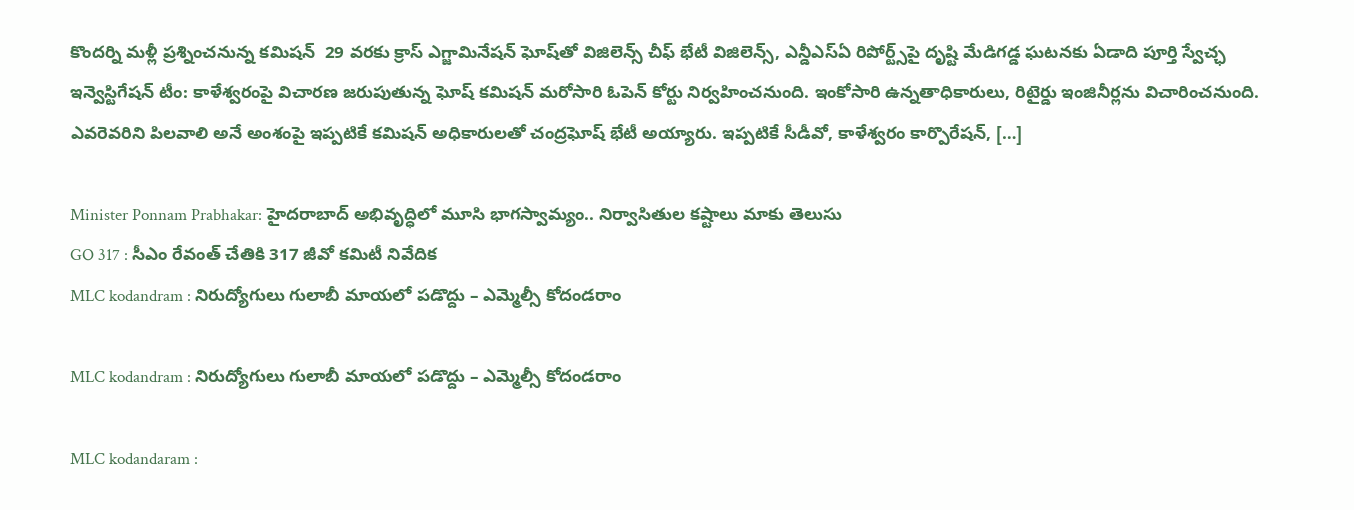కొందర్ని మళ్లీ ప్రశ్నించనున్న కమిషన్  29 వరకు క్రాస్ ఎగ్జామినేషన్ ఘోష్‌తో విజిలెన్స్ చీఫ్ భేటీ విజిలెన్స్, ఎన్డీఎస్ఏ రిపోర్ట్స్‌పై దృష్టి మేడిగడ్డ ఘటనకు ఏడాది పూర్తి స్వేచ్ఛ ఇన్వెస్టిగేషన్ టీం: కాళేశ్వరంపై విచారణ జరుపుతున్న ఘోష్ కమిషన్ మరోసారి ఓపెన్ కోర్టు నిర్వహించనుంది. ఇంకోసారి ఉన్నతాధికారులు, రిటైర్డు ఇంజినీర్లను విచారించనుంది. ఎవరెవరిని పిలవాలి అనే అంశంపై ఇప్పటికే కమిషన్ అధికారులతో చంద్రఘోష్ భేటీ అయ్యారు. ఇప్పటికే సీడీవో, కాళేశ్వరం కార్పొరేషన్, […]

Minister Ponnam Prabhakar: హైదరాబాద్ అభివృద్ధిలో మూసి భాగస్వామ్యం.. నిర్వాసితుల కష్టాలు మాకు తెలుసు
GO 317 : సీఎం రేవంత్ చేతికి 317 జీవో కమిటీ నివేదిక
MLC kodandram : నిరుద్యోగులు గులాబీ మాయలో పడొద్దు – ఎమ్మెల్సీ కోదండరాం

MLC kodandram : నిరుద్యోగులు గులాబీ మాయలో పడొద్దు – ఎమ్మెల్సీ కోదండరాం

MLC kodandaram :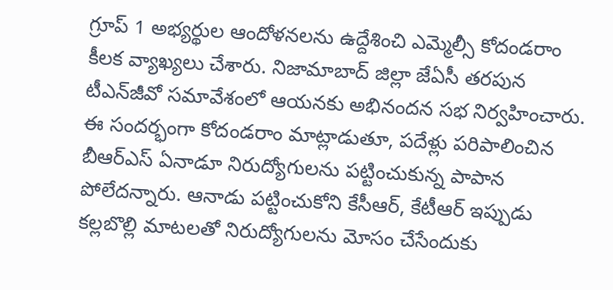గ్రూప్ 1 అభ్యర్థుల ఆందోళనలను ఉద్దేశించి ఎమ్మెల్సీ కోదండరాం కీలక వ్యాఖ్యలు చేశారు. నిజామాబాద్ జిల్లా జేఏసీ తరపున టీఎన్‌జీవో సమావేశంలో ఆయనకు అభినందన సభ నిర్వహించారు. ఈ సందర్భంగా కోదండరాం మాట్లాడుతూ, పదేళ్లు పరిపాలించిన బీఆర్ఎస్ ఏనాడూ నిరుద్యోగులను పట్టించుకున్న పాపాన పోలేదన్నారు. ఆనాడు పట్టించుకోని కేసీఆర్, కేటీఆర్ ఇప్పుడు కల్లబొల్లి మాటలతో నిరుద్యోగులను మోసం చేసేందుకు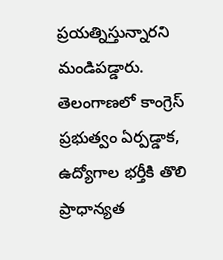ప్రయత్నిస్తున్నారని మండిపడ్డారు. తెలంగాణలో కాంగ్రెస్ ప్రభుత్వం ఏర్పడ్డాక, ఉద్యోగాల భర్తీకి తొలి ప్రాధాన్యత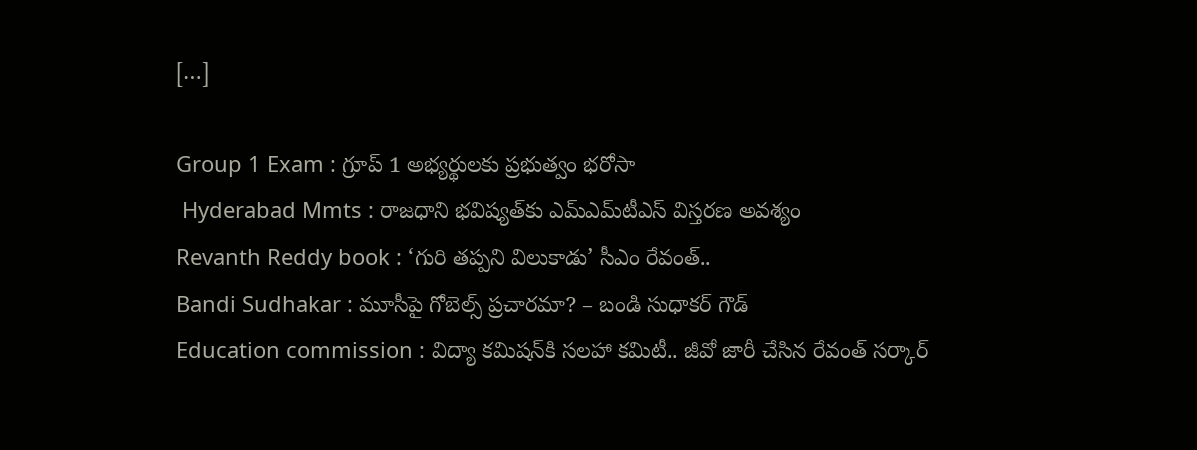[…]

Group 1 Exam : గ్రూప్ 1 అభ్యర్థులకు ప్రభుత్వం భరోసా
 Hyderabad Mmts : రాజధాని భవిష్యత్‌కు ఎమ్ఎమ్‌టీఎస్ విస్తరణ అవశ్యం
Revanth Reddy book : ‘గురి తప్పని విలుకాడు’ సీఎం రేవంత్..
Bandi Sudhakar : మూసీపై గోబెల్స్ ప్రచారమా? – బండి సుధాకర్ గౌడ్
Education commission : విద్యా కమిషన్‌కి సలహా కమిటీ.. జీవో జారీ చేసిన రేవంత్ సర్కార్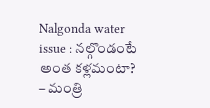Nalgonda water issue : నల్గొండంటే అంత కళ్లమంటా? – మంత్రి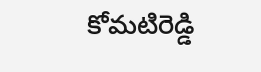కోమటిరెడ్డి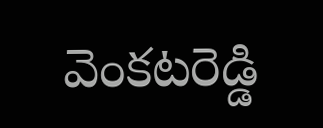వెంకటరెడ్డి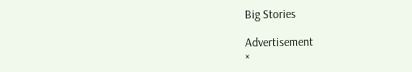Big Stories

Advertisement
×